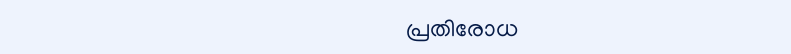പ്രതിരോധ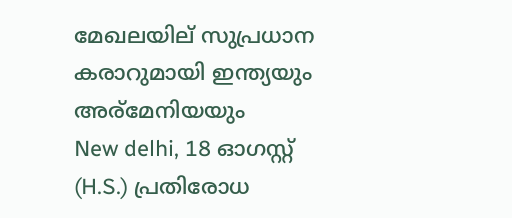മേഖലയില് സുപ്രധാന കരാറുമായി ഇന്ത്യയും അര്മേനിയയും
New delhi, 18 ഓഗസ്റ്റ് (H.S.) പ്രതിരോധ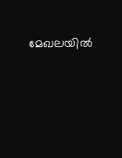മേഖലയില്‍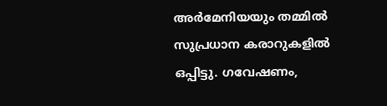അര്‍മേനിയയും തമ്മില്‍ സുപ്രധാന കരാറുകളില്‍ ഒപ്പിട്ടു. ഗവേഷണം,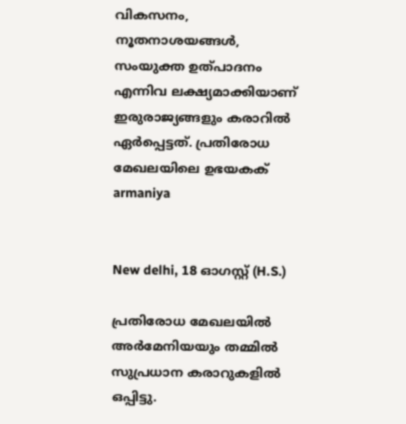വികസനം, നൂതനാശയങ്ങള്‍, സംയുക്ത ഉത്പാദനം എന്നിവ ലക്ഷ്യമാക്കിയാണ് ഇരുരാജ്യങ്ങളും കരാറില്‍ ഏര്‍പ്പെട്ടത്. പ്രതിരോധ മേഖലയിലെ ഉഭയകക്
armaniya


New delhi, 18 ഓഗസ്റ്റ് (H.S.)

പ്രതിരോധ മേഖലയില്‍ അര്‍മേനിയയും തമ്മില്‍ സുപ്രധാന കരാറുകളില്‍ ഒപ്പിട്ടു.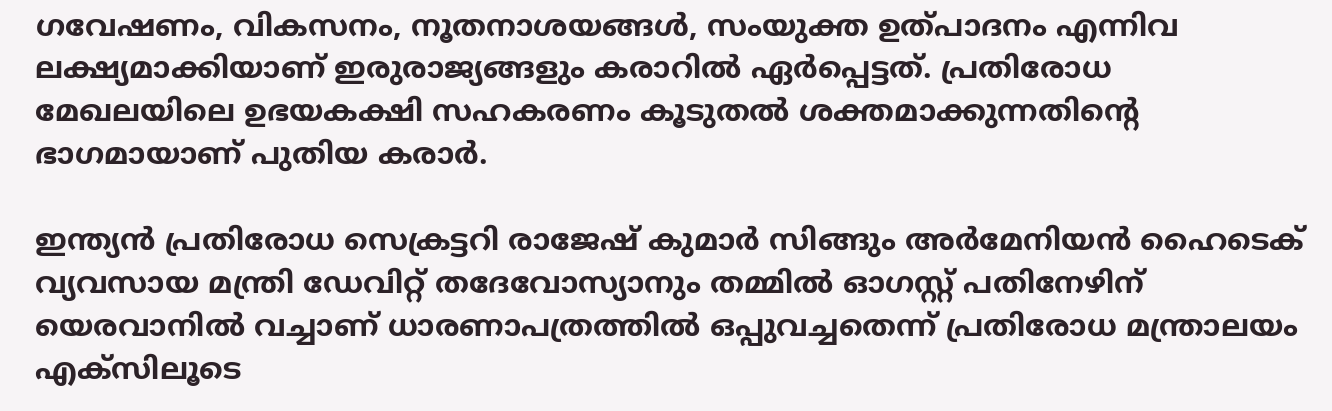ഗവേഷണം, വികസനം, നൂതനാശയങ്ങള്‍, സംയുക്ത ഉത്പാദനം എന്നിവ ലക്ഷ്യമാക്കിയാണ് ഇരുരാജ്യങ്ങളും കരാറില്‍ ഏര്‍പ്പെട്ടത്. പ്രതിരോധ മേഖലയിലെ ഉഭയകക്ഷി സഹകരണം കൂടുതല്‍ ശക്തമാക്കുന്നതിന്റെ ഭാഗമായാണ് പുതിയ കരാര്‍.

ഇന്ത്യന്‍ പ്രതിരോധ സെക്രട്ടറി രാജേഷ് കുമാര്‍ സിങ്ങും അര്‍മേനിയന്‍ ഹൈടെക് വ്യവസായ മന്ത്രി ഡേവിറ്റ് തദേവോസ്യാനും തമ്മില്‍ ഓഗസ്റ്റ് പതിനേഴിന് യെരവാനില്‍ വച്ചാണ് ധാരണാപത്രത്തില്‍ ഒപ്പുവച്ചതെന്ന് പ്രതിരോധ മന്ത്രാലയം എക്‌സിലൂടെ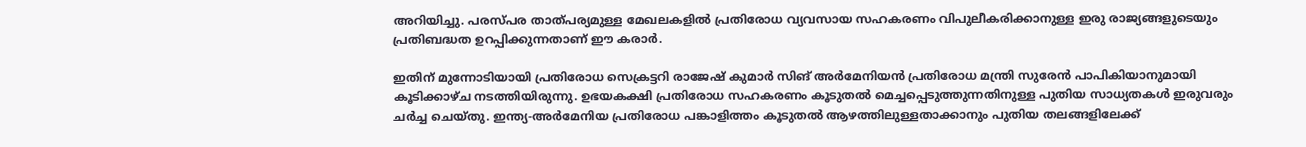അറിയിച്ചു. പരസ്പര താത്പര്യമുള്ള മേഖലകളില്‍ പ്രതിരോധ വ്യവസായ സഹകരണം വിപുലീകരിക്കാനുള്ള ഇരു രാജ്യങ്ങളുടെയും പ്രതിബദ്ധത ഉറപ്പിക്കുന്നതാണ് ഈ കരാര്‍.

ഇതിന് മുന്നോടിയായി പ്രതിരോധ സെക്രട്ടറി രാജേഷ് കുമാര്‍ സിങ് അര്‍മേനിയന്‍ പ്രതിരോധ മന്ത്രി സുരേന്‍ പാപികിയാനുമായി കൂടിക്കാഴ്ച നടത്തിയിരുന്നു. ഉഭയകക്ഷി പ്രതിരോധ സഹകരണം കൂടുതല്‍ മെച്ചപ്പെടുത്തുന്നതിനുള്ള പുതിയ സാധ്യതകള്‍ ഇരുവരും ചര്‍ച്ച ചെയ്തു. ഇന്ത്യ-അര്‍മേനിയ പ്രതിരോധ പങ്കാളിത്തം കൂടുതല്‍ ആഴത്തിലുള്ളതാക്കാനും പുതിയ തലങ്ങളിലേക്ക്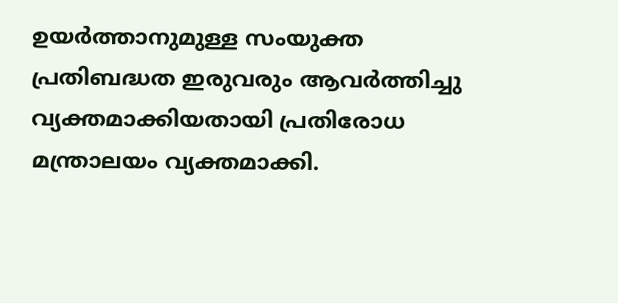ഉയര്‍ത്താനുമുള്ള സംയുക്ത പ്രതിബദ്ധത ഇരുവരും ആവര്‍ത്തിച്ചു വ്യക്തമാക്കിയതായി പ്രതിരോധ മന്ത്രാലയം വ്യക്തമാക്കി.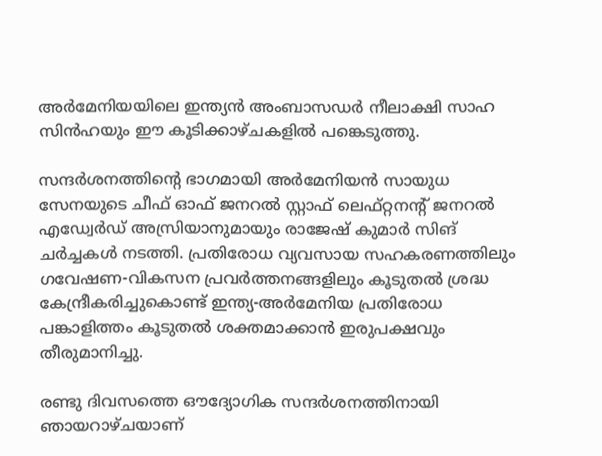അര്‍മേനിയയിലെ ഇന്ത്യന്‍ അംബാസഡര്‍ നീലാക്ഷി സാഹ സിന്‍ഹയും ഈ കൂടിക്കാഴ്ചകളില്‍ പങ്കെടുത്തു.

സന്ദര്‍ശനത്തിന്റെ ഭാഗമായി അര്‍മേനിയന്‍ സായുധ സേനയുടെ ചീഫ് ഓഫ് ജനറല്‍ സ്റ്റാഫ് ലെഫ്റ്റനന്റ് ജനറല്‍ എഡ്വേര്‍ഡ് അസ്രിയാനുമായും രാജേഷ് കുമാര്‍ സിങ് ചര്‍ച്ചകള്‍ നടത്തി. പ്രതിരോധ വ്യവസായ സഹകരണത്തിലും ഗവേഷണ-വികസന പ്രവര്‍ത്തനങ്ങളിലും കൂടുതല്‍ ശ്രദ്ധ കേന്ദ്രീകരിച്ചുകൊണ്ട് ഇന്ത്യ-അര്‍മേനിയ പ്രതിരോധ പങ്കാളിത്തം കൂടുതല്‍ ശക്തമാക്കാന്‍ ഇരുപക്ഷവും തീരുമാനിച്ചു.

രണ്ടു ദിവസത്തെ ഔദ്യോഗിക സന്ദര്‍ശനത്തിനായി ഞായറാഴ്ചയാണ്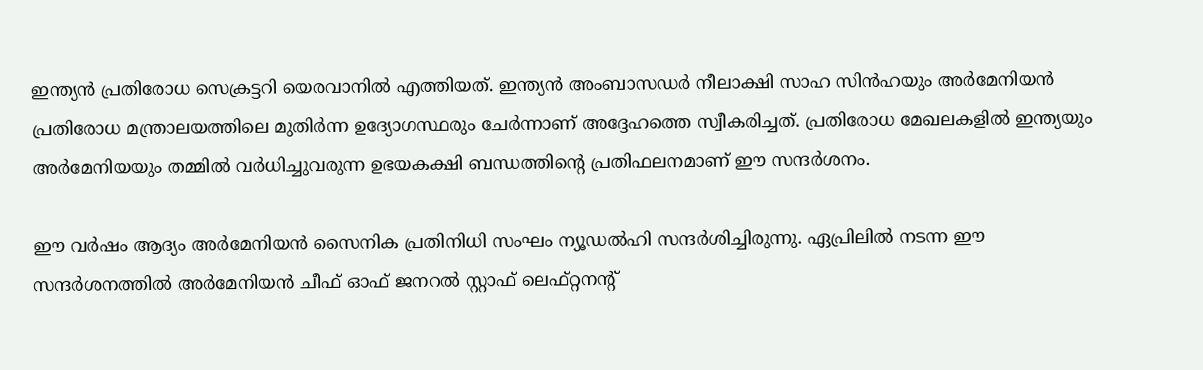ഇന്ത്യന്‍ പ്രതിരോധ സെക്രട്ടറി യെരവാനില്‍ എത്തിയത്. ഇന്ത്യന്‍ അംബാസഡര്‍ നീലാക്ഷി സാഹ സിന്‍ഹയും അര്‍മേനിയന്‍ പ്രതിരോധ മന്ത്രാലയത്തിലെ മുതിര്‍ന്ന ഉദ്യോഗസ്ഥരും ചേര്‍ന്നാണ് അദ്ദേഹത്തെ സ്വീകരിച്ചത്. പ്രതിരോധ മേഖലകളില്‍ ഇന്ത്യയും അര്‍മേനിയയും തമ്മില്‍ വര്‍ധിച്ചുവരുന്ന ഉഭയകക്ഷി ബന്ധത്തിന്റെ പ്രതിഫലനമാണ് ഈ സന്ദര്‍ശനം.

ഈ വര്‍ഷം ആദ്യം അര്‍മേനിയന്‍ സൈനിക പ്രതിനിധി സംഘം ന്യൂഡല്‍ഹി സന്ദര്‍ശിച്ചിരുന്നു. ഏപ്രിലില്‍ നടന്ന ഈ സന്ദര്‍ശനത്തില്‍ അര്‍മേനിയന്‍ ചീഫ് ഓഫ് ജനറല്‍ സ്റ്റാഫ് ലെഫ്റ്റനന്റ്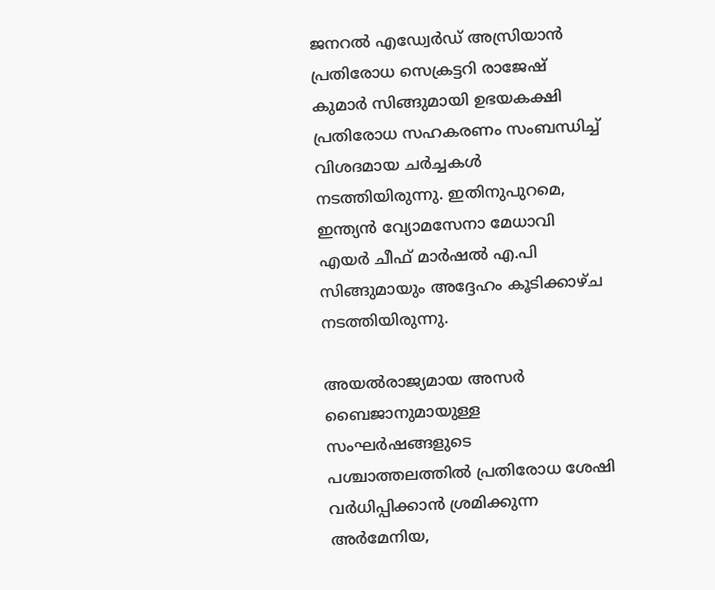ജനറല്‍ എഡ്വേര്‍ഡ് അസ്രിയാന്‍ പ്രതിരോധ സെക്രട്ടറി രാജേഷ് കുമാര്‍ സിങ്ങുമായി ഉഭയകക്ഷി പ്രതിരോധ സഹകരണം സംബന്ധിച്ച് വിശദമായ ചര്‍ച്ചകള്‍ നടത്തിയിരുന്നു. ഇതിനുപുറമെ, ഇന്ത്യന്‍ വ്യോമസേനാ മേധാവി എയര്‍ ചീഫ് മാര്‍ഷല്‍ എ.പി സിങ്ങുമായും അദ്ദേഹം കൂടിക്കാഴ്ച നടത്തിയിരുന്നു.

അയല്‍രാജ്യമായ അസര്‍ ബൈജാനുമായുള്ള സംഘര്‍ഷങ്ങളുടെ പശ്ചാത്തലത്തില്‍ പ്രതിരോധ ശേഷി വര്‍ധിപ്പിക്കാന്‍ ശ്രമിക്കുന്ന അര്‍മേനിയ,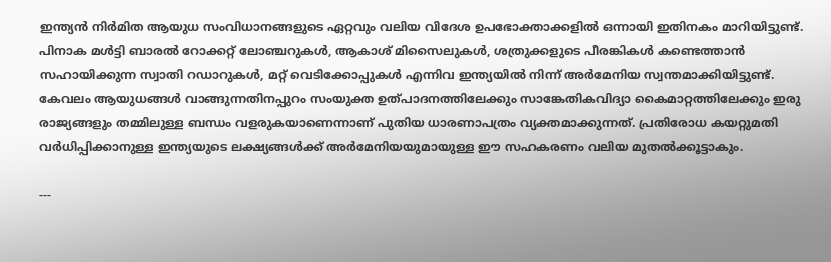ഇന്ത്യന്‍ നിര്‍മിത ആയുധ സംവിധാനങ്ങളുടെ ഏറ്റവും വലിയ വിദേശ ഉപഭോക്താക്കളില്‍ ഒന്നായി ഇതിനകം മാറിയിട്ടുണ്ട്. പിനാക മള്‍ട്ടി ബാരല്‍ റോക്കറ്റ് ലോഞ്ചറുകള്‍, ആകാശ് മിസൈലുകള്‍, ശത്രുക്കളുടെ പീരങ്കികള്‍ കണ്ടെത്താന്‍ സഹായിക്കുന്ന സ്വാതി റഡാറുകള്‍, മറ്റ് വെടിക്കോപ്പുകള്‍ എന്നിവ ഇന്ത്യയില്‍ നിന്ന് അര്‍മേനിയ സ്വന്തമാക്കിയിട്ടുണ്ട്. കേവലം ആയുധങ്ങള്‍ വാങ്ങുന്നതിനപ്പുറം സംയുക്ത ഉത്പാദനത്തിലേക്കും സാങ്കേതികവിദ്യാ കൈമാറ്റത്തിലേക്കും ഇരു രാജ്യങ്ങളും തമ്മിലുള്ള ബന്ധം വളരുകയാണെന്നാണ് പുതിയ ധാരണാപത്രം വ്യക്തമാക്കുന്നത്. പ്രതിരോധ കയറ്റുമതി വര്‍ധിപ്പിക്കാനുള്ള ഇന്ത്യയുടെ ലക്ഷ്യങ്ങള്‍ക്ക് അര്‍മേനിയയുമായുള്ള ഈ സഹകരണം വലിയ മുതല്‍ക്കൂട്ടാകും.

---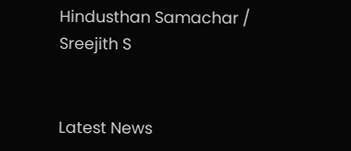Hindusthan Samachar / Sreejith S


Latest News